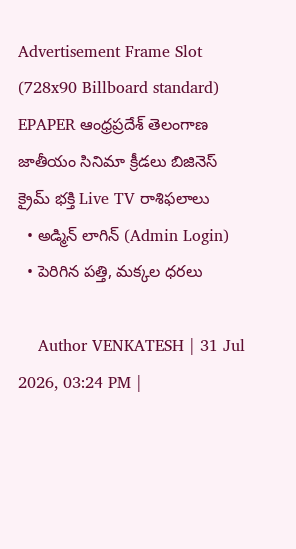Advertisement Frame Slot (728x90 Billboard standard)
EPAPER ఆంధ్రప్రదేశ్ తెలంగాణ జాతీయం సినిమా క్రీడలు బిజినెస్ క్రైమ్ భక్తి Live TV రాశిఫలాలు
  • అడ్మిన్ లాగిన్ (Admin Login)
  • పెరిగిన పత్తి, మక్కల ధరలు

    Author VENKATESH | 31 Jul 2026, 03:24 PM |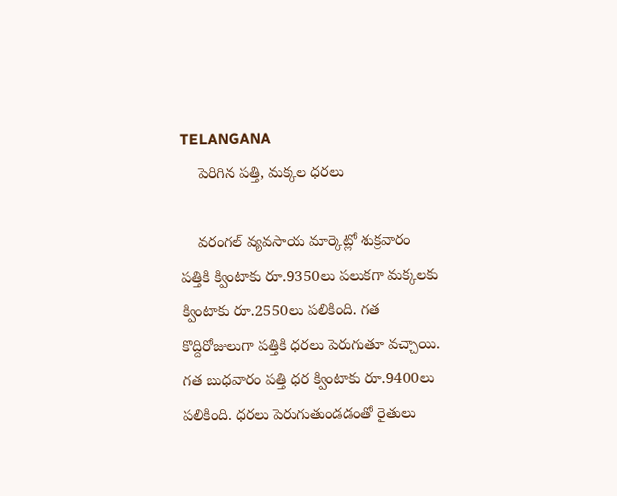TELANGANA
    పెరిగిన పత్తి, మక్కల ధరలు

    వరంగల్‌ వ్యవసాయ మార్కెట్లో శుక్రవారం పత్తికి క్వింటాకు రూ.9350లు పలుకగా మక్కలకు క్వింటాకు రూ.2550లు పలికింది. గత కొద్దిరోజులుగా పత్తికి ధరలు పెరుగుతూ వచ్చాయి. గత బుధవారం పత్తి ధర క్వింటాకు రూ.9400లు పలికింది. ధరలు పెరుగుతుండడంతో రైతులు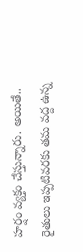హర్షం వ్యక్తం చేస్తున్నారు. అయితే.. రైతులు ఇప్పటివరకు తమ వద్ద ఉన్న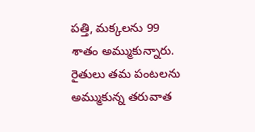పత్తి, మక్కలను 99 శాతం అమ్ముకున్నారు. రైతులు తమ పంటలను అమ్ముకున్న తరువాత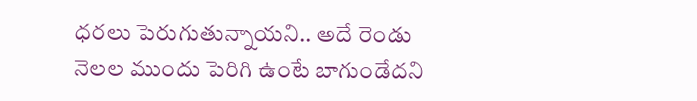ధరలు పెరుగుతున్నాయని.. అదే రెండు నెలల ముందు పెరిగి ఉంటే బాగుండేదని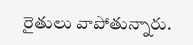రైతులు వాపోతున్నారు.